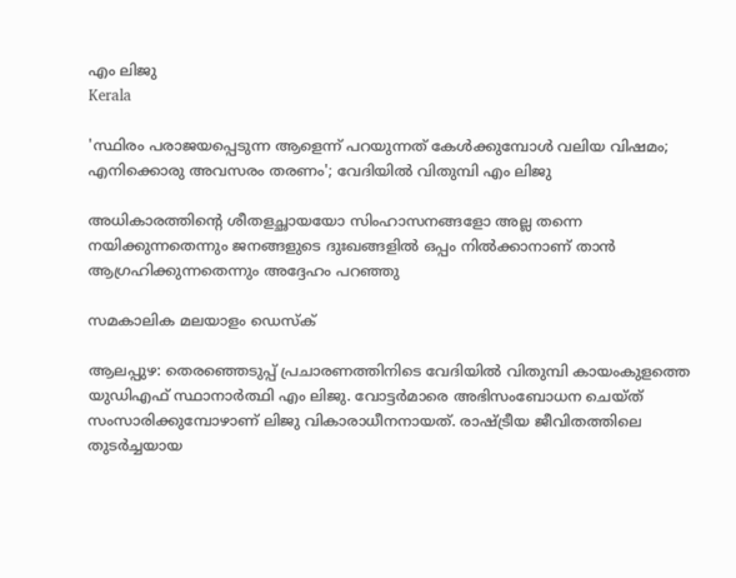എം ലിജു
Kerala

'സ്ഥിരം പരാജയപ്പെടുന്ന ആളെന്ന് പറയുന്നത് കേള്‍ക്കുമ്പോള്‍ വലിയ വിഷമം; എനിക്കൊരു അവസരം തരണം'; വേദിയില്‍ വിതുമ്പി എം ലിജു

അധികാരത്തിന്റെ ശീതളച്ഛായയോ സിംഹാസനങ്ങളോ അല്ല തന്നെ നയിക്കുന്നതെന്നും ജനങ്ങളുടെ ദുഃഖങ്ങളില്‍ ഒപ്പം നില്‍ക്കാനാണ് താന്‍ ആഗ്രഹിക്കുന്നതെന്നും അദ്ദേഹം പറഞ്ഞു

സമകാലിക മലയാളം ഡെസ്ക്

ആലപ്പുഴ: തെരഞ്ഞെടുപ്പ് പ്രചാരണത്തിനിടെ വേദിയില്‍ വിതുമ്പി കായംകുളത്തെ യുഡിഎഫ് സ്ഥാനാര്‍ത്ഥി എം ലിജു. വോട്ടര്‍മാരെ അഭിസംബോധന ചെയ്ത് സംസാരിക്കുമ്പോഴാണ് ലിജു വികാരാധീനനായത്. രാഷ്ട്രീയ ജീവിതത്തിലെ തുടര്‍ച്ചയായ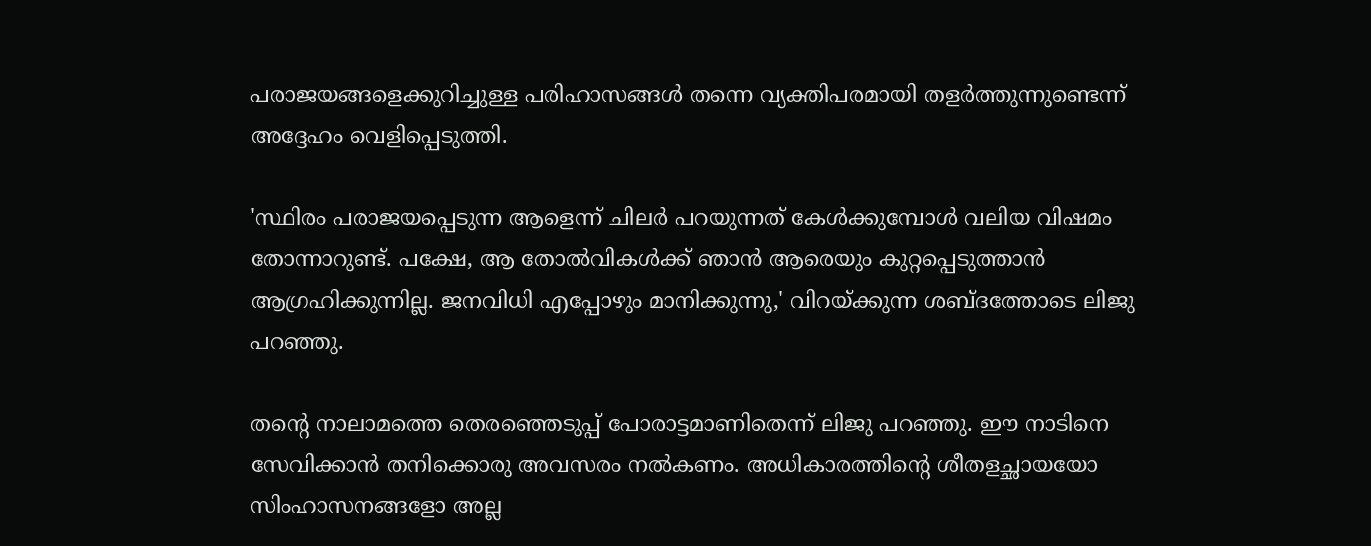പരാജയങ്ങളെക്കുറിച്ചുള്ള പരിഹാസങ്ങള്‍ തന്നെ വ്യക്തിപരമായി തളര്‍ത്തുന്നുണ്ടെന്ന് അദ്ദേഹം വെളിപ്പെടുത്തി.

'സ്ഥിരം പരാജയപ്പെടുന്ന ആളെന്ന് ചിലര്‍ പറയുന്നത് കേള്‍ക്കുമ്പോള്‍ വലിയ വിഷമം തോന്നാറുണ്ട്. പക്ഷേ, ആ തോല്‍വികള്‍ക്ക് ഞാന്‍ ആരെയും കുറ്റപ്പെടുത്താന്‍ ആഗ്രഹിക്കുന്നില്ല. ജനവിധി എപ്പോഴും മാനിക്കുന്നു,' വിറയ്ക്കുന്ന ശബ്ദത്തോടെ ലിജു പറഞ്ഞു.

തന്റെ നാലാമത്തെ തെരഞ്ഞെടുപ്പ് പോരാട്ടമാണിതെന്ന് ലിജു പറഞ്ഞു. ഈ നാടിനെ സേവിക്കാന്‍ തനിക്കൊരു അവസരം നല്‍കണം. അധികാരത്തിന്റെ ശീതളച്ഛായയോ സിംഹാസനങ്ങളോ അല്ല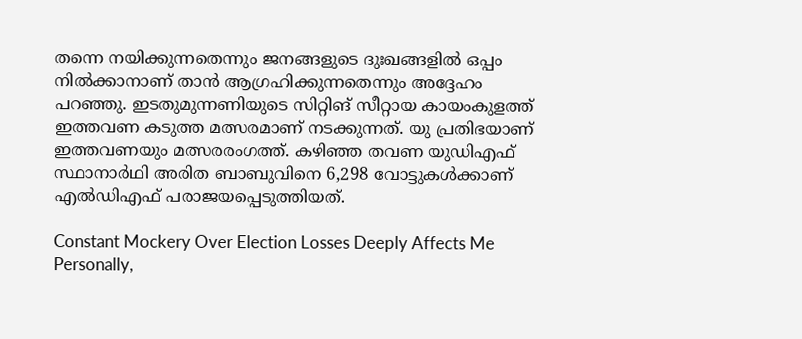തന്നെ നയിക്കുന്നതെന്നും ജനങ്ങളുടെ ദുഃഖങ്ങളില്‍ ഒപ്പം നില്‍ക്കാനാണ് താന്‍ ആഗ്രഹിക്കുന്നതെന്നും അദ്ദേഹം പറഞ്ഞു. ഇടതുമുന്നണിയുടെ സിറ്റിങ് സീറ്റായ കായംകുളത്ത് ഇത്തവണ കടുത്ത മത്സരമാണ് നടക്കുന്നത്. യു പ്രതിഭയാണ് ഇത്തവണയും മത്സരരംഗത്ത്. കഴിഞ്ഞ തവണ യുഡിഎഫ് സ്ഥാനാര്‍ഥി അരിത ബാബുവിനെ 6,298 വോട്ടുകള്‍ക്കാണ് എല്‍ഡിഎഫ് പരാജയപ്പെടുത്തിയത്.

Constant Mockery Over Election Losses Deeply Affects Me Personally,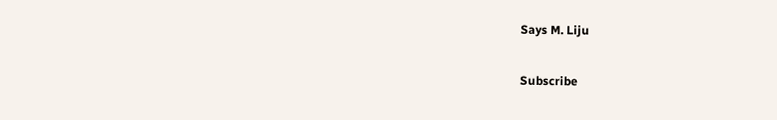Says M. Liju

Subscribe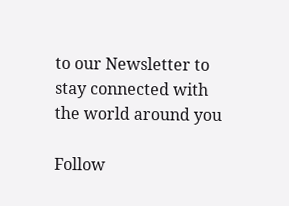to our Newsletter to stay connected with the world around you

Follow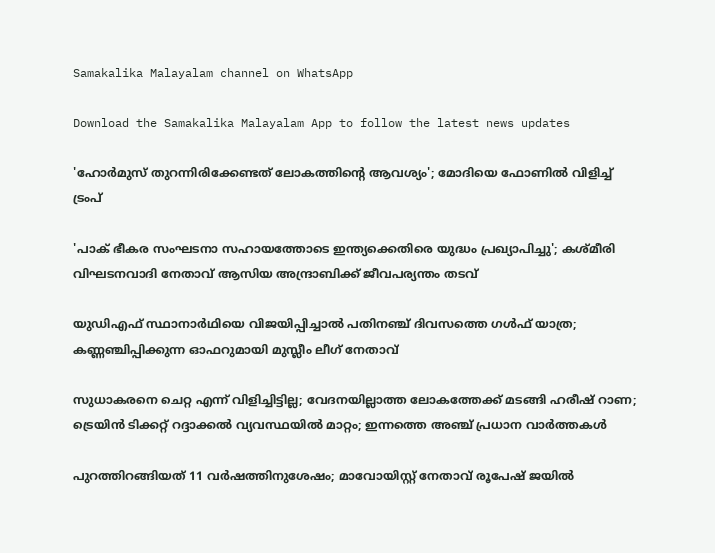Samakalika Malayalam channel on WhatsApp

Download the Samakalika Malayalam App to follow the latest news updates

'ഹോർമുസ് തുറന്നിരിക്കേണ്ടത് ലോകത്തിന്റെ ആവശ്യം'; മോദിയെ ഫോണിൽ വിളിച്ച് ട്രംപ്

'പാക് ഭീകര സംഘടനാ സഹായത്തോടെ ഇന്ത്യക്കെതിരെ യുദ്ധം പ്രഖ്യാപിച്ചു'; കശ്മീരി വിഘടനവാദി നേതാവ് ആസിയ അന്ദ്രാബിക്ക് ജീവപര്യന്തം തടവ്

യുഡിഎഫ് സ്ഥാനാര്‍ഥിയെ വിജയിപ്പിച്ചാല്‍ പതിനഞ്ച് ദിവസത്തെ ഗള്‍ഫ് യാത്ര; കണ്ണഞ്ചിപ്പിക്കുന്ന ഓഫറുമായി മുസ്ലീം ലീഗ് നേതാവ്

സുധാകരനെ ചെറ്റ എന്ന് വിളിച്ചിട്ടില്ല; വേദനയില്ലാത്ത ലോകത്തേക്ക് മടങ്ങി ഹരീഷ് റാണ; ട്രെയിന്‍ ടിക്കറ്റ് റദ്ദാക്കല്‍ വ്യവസ്ഥയില്‍ മാറ്റം; ഇന്നത്തെ അഞ്ച് പ്രധാന വാര്‍ത്തകള്‍

പുറത്തിറങ്ങിയത് 11 വര്‍ഷത്തിനുശേഷം; മാവോയിസ്റ്റ് നേതാവ് രൂപേഷ് ജയില്‍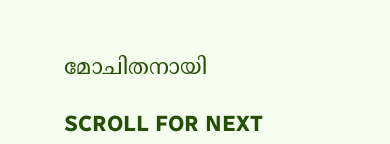മോചിതനായി

SCROLL FOR NEXT